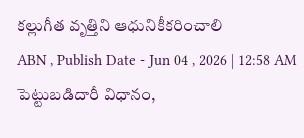కల్లుగీత వృత్తిని ఆధునికీకరించాలి
ABN , Publish Date - Jun 04 , 2026 | 12:58 AM
పెట్టుబడిదారీ విధానం,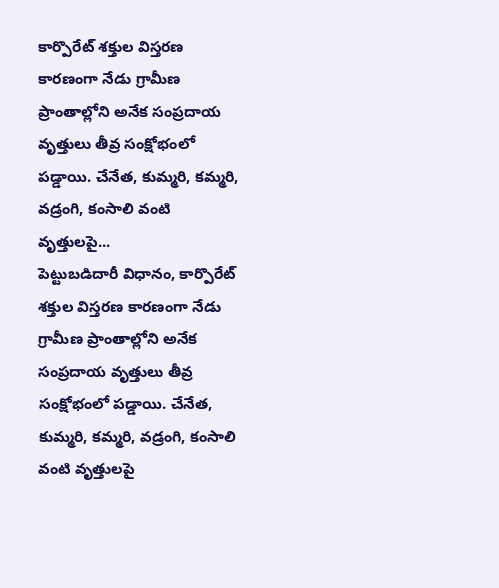కార్పొరేట్ శక్తుల విస్తరణ కారణంగా నేడు గ్రామీణ ప్రాంతాల్లోని అనేక సంప్రదాయ వృత్తులు తీవ్ర సంక్షోభంలో పడ్డాయి. చేనేత, కుమ్మరి, కమ్మరి, వడ్రంగి, కంసాలి వంటి వృత్తులపై...
పెట్టుబడిదారీ విధానం, కార్పొరేట్ శక్తుల విస్తరణ కారణంగా నేడు గ్రామీణ ప్రాంతాల్లోని అనేక సంప్రదాయ వృత్తులు తీవ్ర సంక్షోభంలో పడ్డాయి. చేనేత, కుమ్మరి, కమ్మరి, వడ్రంగి, కంసాలి వంటి వృత్తులపై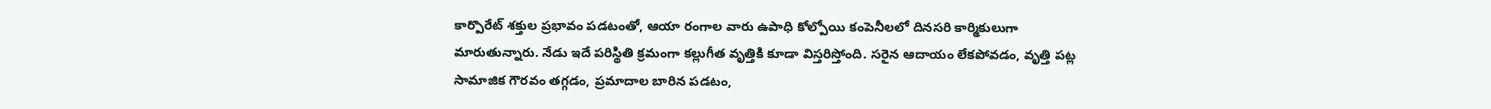కార్పొరేట్ శక్తుల ప్రభావం పడటంతో, ఆయా రంగాల వారు ఉపాధి కోల్పోయి కంపెనీలలో దినసరి కార్మికులుగా మారుతున్నారు. నేడు ఇదే పరిస్థితి క్రమంగా కల్లుగీత వృత్తికి కూడా విస్తరిస్తోంది. సరైన ఆదాయం లేకపోవడం, వృత్తి పట్ల సామాజిక గౌరవం తగ్గడం, ప్రమాదాల బారిన పడటం,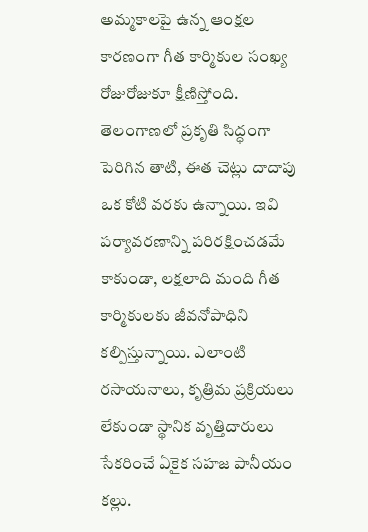అమ్మకాలపై ఉన్న ఆంక్షల కారణంగా గీత కార్మికుల సంఖ్య రోజురోజుకూ క్షీణిస్తోంది.
తెలంగాణలో ప్రకృతి సిద్ధంగా పెరిగిన తాటి, ఈత చెట్లు దాదాపు ఒక కోటి వరకు ఉన్నాయి. ఇవి పర్యావరణాన్ని పరిరక్షించడమే కాకుండా, లక్షలాది మంది గీత కార్మికులకు జీవనోపాధిని కల్పిస్తున్నాయి. ఎలాంటి రసాయనాలు, కృత్రిమ ప్రక్రియలు లేకుండా స్థానిక వృత్తిదారులు సేకరించే ఏకైక సహజ పానీయం కల్లు.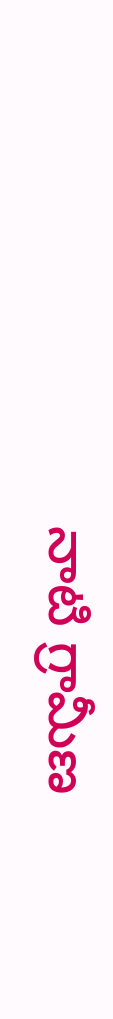నాటి గ్రామీణ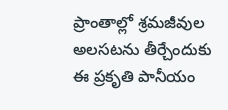ప్రాంతాల్లో శ్రమజీవుల అలసటను తీర్చేందుకు ఈ ప్రకృతి పానీయం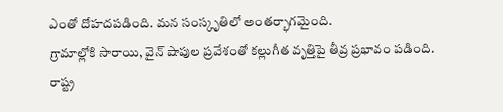ఎంతో దోహదపడింది. మన సంస్కృతిలో అంతర్భాగమైంది.
గ్రామాల్లోకి సారాయి, వైన్ షాపుల ప్రవేశంతో కల్లుగీత వృత్తిపై తీవ్ర ప్రభావం పడింది. రాష్ట్ర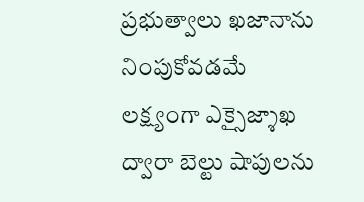ప్రభుత్వాలు ఖజానాను నింపుకోవడమే లక్ష్యంగా ఎక్సైజ్శాఖ ద్వారా బెల్టు షాపులను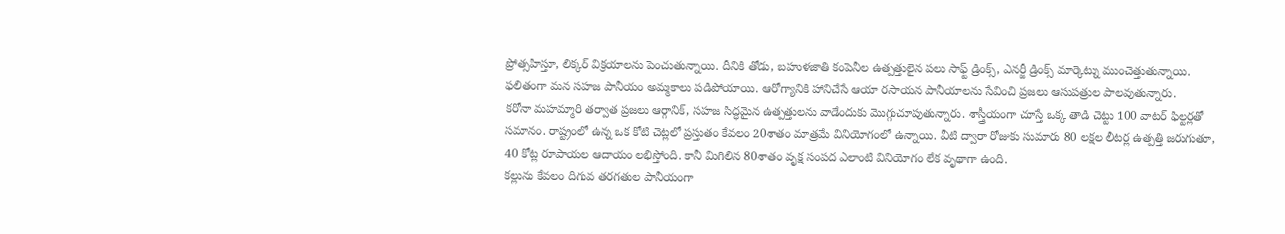ప్రోత్సహిస్తూ, లిక్కర్ విక్రయాలను పెంచుతున్నాయి. దీనికి తోడు, బహుళజాతి కంపెనీల ఉత్పత్తులైన పలు సాఫ్ట్ డ్రింక్స్, ఎనర్జీ డ్రింక్స్ మార్కెట్ను ముంచెత్తుతున్నాయి. ఫలితంగా మన సహజ పానీయం అమ్మకాలు పడిపోయాయి. ఆరోగ్యానికి హానిచేసే ఆయా రసాయన పానీయాలను సేవించి ప్రజలు ఆసుపత్రుల పాలవుతున్నారు.
కరోనా మహమ్మారి తర్వాత ప్రజలు ఆర్గానిక్, సహజ సిద్ధమైన ఉత్పత్తులను వాడేందుకు మొగ్గుచూపుతున్నారు. శాస్త్రీయంగా చూస్తే ఒక్క తాడి చెట్టు 100 వాటర్ ఫిల్టర్లతో సమానం. రాష్ట్రంలో ఉన్న ఒక కోటి చెట్లలో ప్రస్తుతం కేవలం 20శాతం మాత్రమే వినియోగంలో ఉన్నాయి. వీటి ద్వారా రోజుకు సుమారు 80 లక్షల లీటర్ల ఉత్పత్తి జరుగుతూ, 40 కోట్ల రూపాయల ఆదాయం లభిస్తోంది. కానీ మిగిలిన 80శాతం వృక్ష సంపద ఎలాంటి వినియోగం లేక వృథాగా ఉంది.
కల్లును కేవలం దిగువ తరగతుల పానీయంగా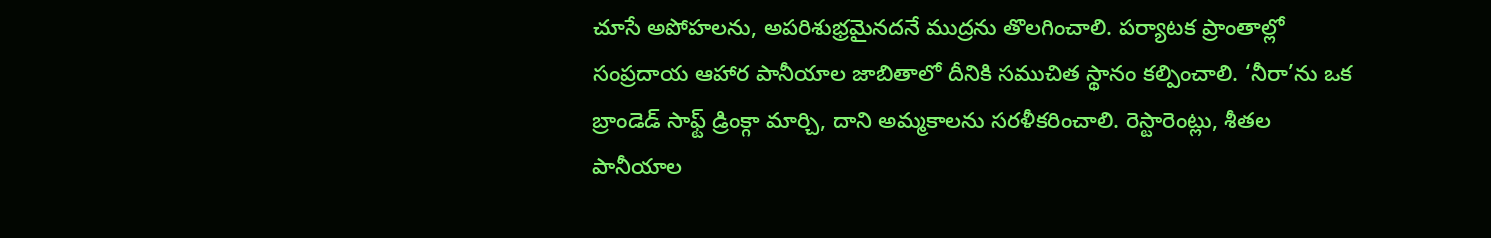చూసే అపోహలను, అపరిశుభ్రమైనదనే ముద్రను తొలగించాలి. పర్యాటక ప్రాంతాల్లో సంప్రదాయ ఆహార పానీయాల జాబితాలో దీనికి సముచిత స్థానం కల్పించాలి. ‘నీరా’ను ఒక బ్రాండెడ్ సాఫ్ట్ డ్రింక్గా మార్చి, దాని అమ్మకాలను సరళీకరించాలి. రెస్టారెంట్లు, శీతల పానీయాల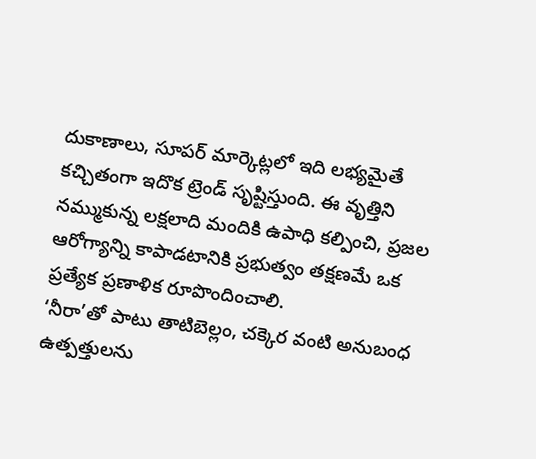దుకాణాలు, సూపర్ మార్కెట్లలో ఇది లభ్యమైతే కచ్చితంగా ఇదొక ట్రెండ్ సృష్టిస్తుంది. ఈ వృత్తిని నమ్ముకున్న లక్షలాది మందికి ఉపాధి కల్పించి, ప్రజల ఆరోగ్యాన్ని కాపాడటానికి ప్రభుత్వం తక్షణమే ఒక ప్రత్యేక ప్రణాళిక రూపొందించాలి.
‘నీరా’తో పాటు తాటిబెల్లం, చక్కెర వంటి అనుబంధ ఉత్పత్తులను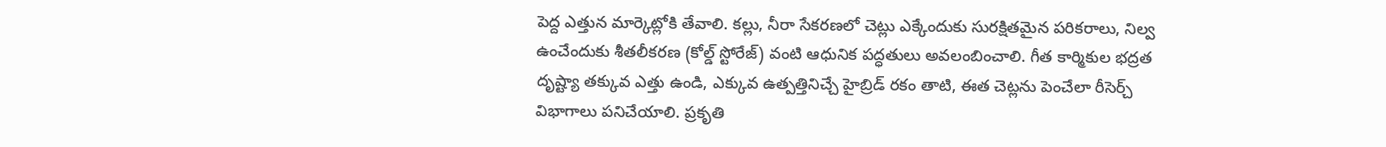పెద్ద ఎత్తున మార్కెట్లోకి తేవాలి. కల్లు, నీరా సేకరణలో చెట్లు ఎక్కేందుకు సురక్షితమైన పరికరాలు, నిల్వ ఉంచేందుకు శీతలీకరణ (కోల్డ్ స్టోరేజ్) వంటి ఆధునిక పద్ధతులు అవలంబించాలి. గీత కార్మికుల భద్రత దృష్ట్యా తక్కువ ఎత్తు ఉండి, ఎక్కువ ఉత్పత్తినిచ్చే హైబ్రిడ్ రకం తాటి, ఈత చెట్లను పెంచేలా రీసెర్చ్ విభాగాలు పనిచేయాలి. ప్రకృతి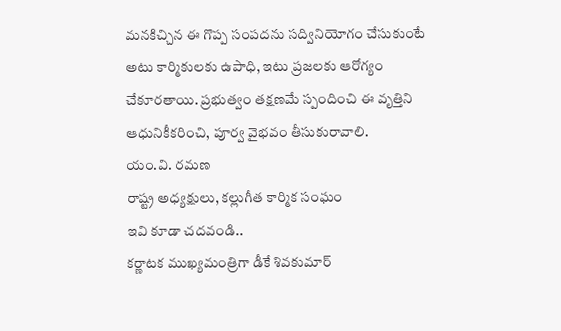మనకిచ్చిన ఈ గొప్ప సంపదను సద్వినియోగం చేసుకుంటే అటు కార్మికులకు ఉపాధి, ఇటు ప్రజలకు ఆరోగ్యం చేకూరతాయి. ప్రభుత్వం తక్షణమే స్పందించి ఈ వృత్తిని ఆధునికీకరించి, పూర్వ వైభవం తీసుకురావాలి.
యం.వి. రమణ
రాష్ట్ర అధ్యక్షులు, కల్లుగీత కార్మిక సంఘం
ఇవి కూడా చదవండి..
కర్ణాటక ముఖ్యమంత్రిగా డీకే శివకుమార్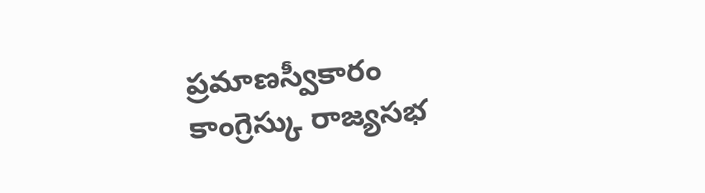ప్రమాణస్వీకారం
కాంగ్రెస్కు రాజ్యసభ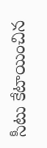సీటు కేటాయించిన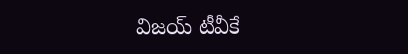విజయ్ టీవీకే